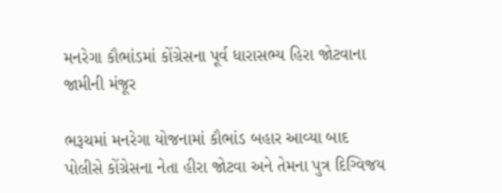મનરેગા કૌભાંડમાં કોંગ્રેસના પૂર્વ ધારાસભ્ય હિરા જોટવાના જામીની મંજૂર

ભરૂચમાં મનરેગા યોજનામાં કૌભાંડ બહાર આવ્યા બાદ પોલીસે કોંગ્રેસના નેતા હીરા જોટવા અને તેમના પુત્ર દિગ્વિજય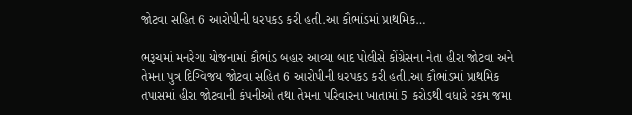જોટવા સહિત 6 આરોપીની ધરપકડ કરી હતી.આ કૌભાંડમાં પ્રાથમિક…

ભરૂચમાં મનરેગા યોજનામાં કૌભાંડ બહાર આવ્યા બાદ પોલીસે કોંગ્રેસના નેતા હીરા જોટવા અને તેમના પુત્ર દિગ્વિજય જોટવા સહિત 6 આરોપીની ધરપકડ કરી હતી.આ કૌભાંડમાં પ્રાથમિક તપાસમાં હીરા જોટવાની કંપનીઓ તથા તેમના પરિવારના ખાતામાં 5 કરોડથી વધારે રકમ જમા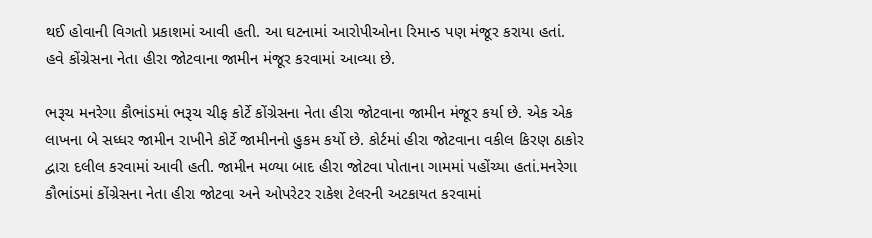થઈ હોવાની વિગતો પ્રકાશમાં આવી હતી. આ ઘટનામાં આરોપીઓના રિમાન્ડ પણ મંજૂર કરાયા હતાં. હવે કોંગ્રેસના નેતા હીરા જોટવાના જામીન મંજૂર કરવામાં આવ્યા છે.

ભરૂચ મનરેગા કૌભાંડમાં ભરૂચ ચીફ કોર્ટે કોંગ્રેસના નેતા હીરા જોટવાના જામીન મંજૂર કર્યા છે. એક એક લાખના બે સધ્ધર જામીન રાખીને કોર્ટે જામીનનો હુકમ કર્યો છે. કોર્ટમાં હીરા જોટવાના વકીલ કિરણ ઠાકોર દ્વારા દલીલ કરવામાં આવી હતી. જામીન મળ્યા બાદ હીરા જોટવા પોતાના ગામમાં પહોંચ્યા હતાં.મનરેગા કૌભાંડમાં કોંગ્રેસના નેતા હીરા જોટવા અને ઓપરેટર રાકેશ ટેલરની અટકાયત કરવામાં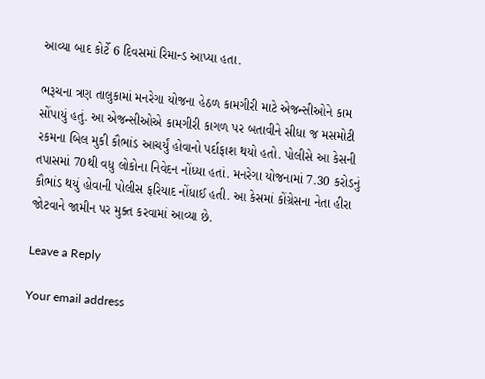આવ્યા બાદ કોર્ટે 6 દિવસમાં રિમાન્ડ આપ્યા હતા.

ભરૂચના ત્રણ તાલુકામાં મનરેગા યોજના હેઠળ કામગીરી માટે એજન્સીઓને કામ સોંપાયું હતું. આ એજન્સીઓએ કામગીરી કાગળ પર બતાવીને સીધા જ મસમોટી રકમના બિલ મુકી કૌભાંડ આચર્યું હોવાનો પર્દાફાશ થયો હતો. પોલીસે આ કેસની તપાસમાં 70થી વધુ લોકોના નિવેદન નોંધ્યા હતાં. મનરેગા યોજનામાં 7.30 કરોડનું કૌભાંડ થયું હોવાની પોલીસ ફરિયાદ નોંધાઈ હતી. આ કેસમાં કોંગ્રેસના નેતા હીરા જોટવાને જામીન પર મુક્ત કરવામાં આવ્યા છે.

Leave a Reply

Your email address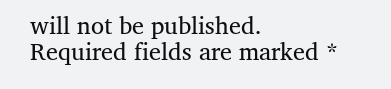will not be published. Required fields are marked *